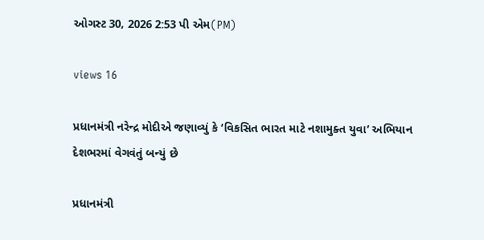ઓગસ્ટ 30, 2026 2:53 પી એમ(PM)

views 16

પ્રધાનમંત્રી નરેન્દ્ર મોદીએ જણાવ્યું કે ‘વિકસિત ભારત માટે નશામુક્ત યુવા’ અભિયાન દેશભરમાં વેગવંતું બન્યું છે

પ્રધાનમંત્રી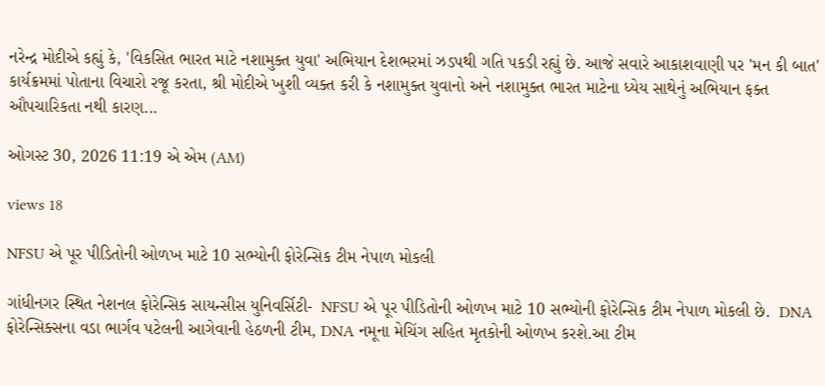નરેન્દ્ર મોદીએ કહ્યું કે, 'વિકસિત ભારત માટે નશામુક્ત યુવા' અભિયાન દેશભરમાં ઝડપથી ગતિ પકડી રહ્યું છે. આજે સવારે આકાશવાણી પર 'મન કી બાત' કાર્યક્રમમાં પોતાના વિચારો રજૂ કરતા, શ્રી મોદીએ ખુશી વ્યક્ત કરી કે નશામુક્ત યુવાનો અને નશામુક્ત ભારત માટેના ધ્યેય સાથેનું અભિયાન ફક્ત ઔપચારિકતા નથી કારણ...

ઓગસ્ટ 30, 2026 11:19 એ એમ (AM)

views 18

NFSU એ પૂર પીડિતોની ઓળખ માટે 10 સભ્યોની ફોરેન્સિક ટીમ નેપાળ મોકલી

ગાંધીનગર સ્થિત નેશનલ ફોરેન્સિક સાયન્સીસ યુનિવર્સિટી-  NFSU એ પૂર પીડિતોની ઓળખ માટે 10 સભ્યોની ફોરેન્સિક ટીમ નેપાળ મોકલી છે.  DNA ફોરેન્સિક્સના વડા ભાર્ગવ પટેલની આગેવાની હેઠળની ટીમ, DNA નમૂના મેચિંગ સહિત મૃતકોની ઓળખ કરશે.આ ટીમ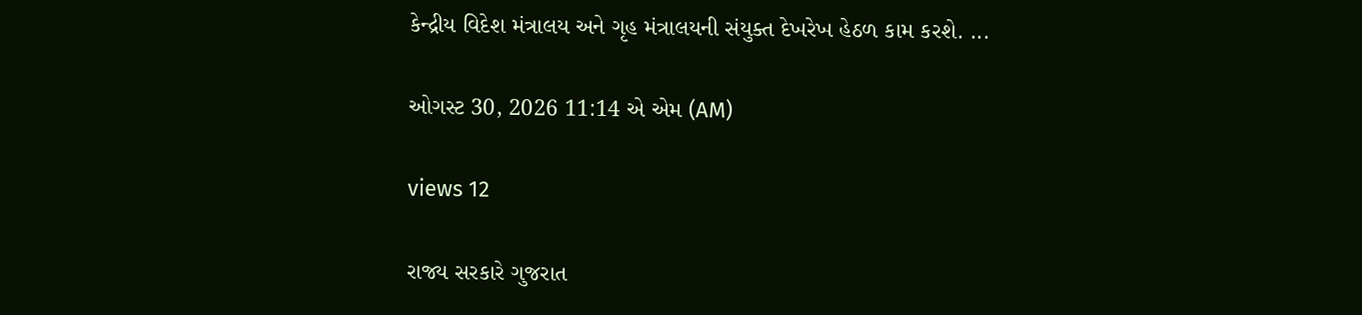કેન્દ્રીય વિદેશ મંત્રાલય અને ગૃહ મંત્રાલયની સંયુક્ત દેખરેખ હેઠળ કામ કરશે. ...

ઓગસ્ટ 30, 2026 11:14 એ એમ (AM)

views 12

રાજ્ય સરકારે ગુજરાત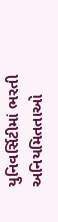યુનિવર્સિટીમાં ભરતી અનિયમિતતાઓ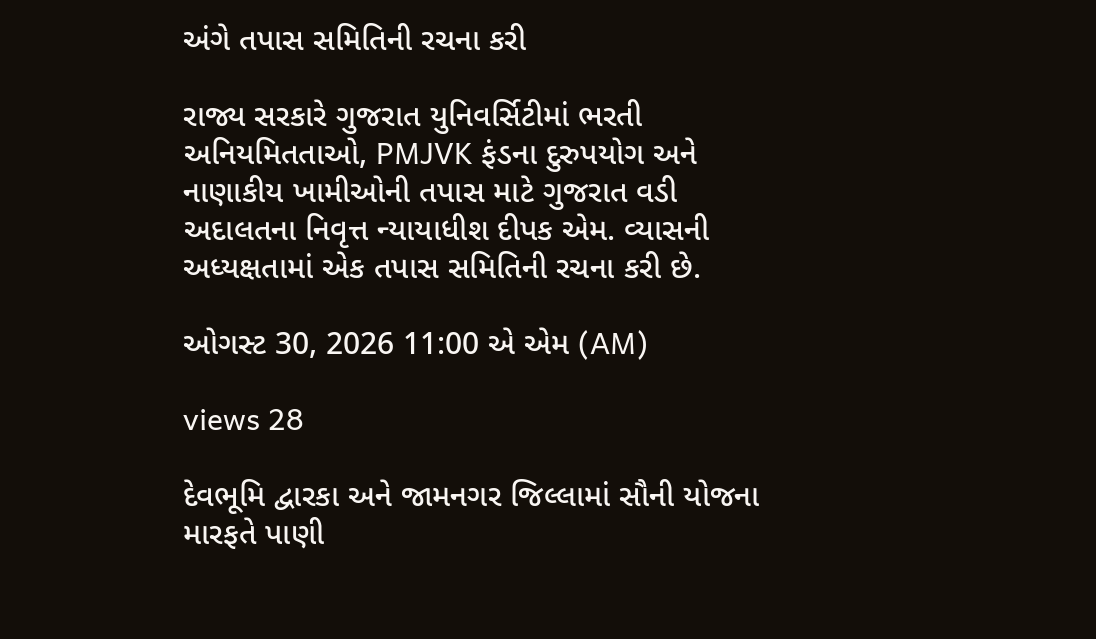અંગે તપાસ સમિતિની રચના કરી

રાજ્ય સરકારે ગુજરાત યુનિવર્સિટીમાં ભરતી અનિયમિતતાઓ, PMJVK ફંડના દુરુપયોગ અને નાણાકીય ખામીઓની તપાસ માટે ગુજરાત વડી અદાલતના નિવૃત્ત ન્યાયાધીશ દીપક એમ. વ્યાસની  અધ્યક્ષતામાં એક તપાસ સમિતિની રચના કરી છે.

ઓગસ્ટ 30, 2026 11:00 એ એમ (AM)

views 28

દેવભૂમિ દ્વારકા અને જામનગર જિલ્લામાં સૌની યોજના મારફતે પાણી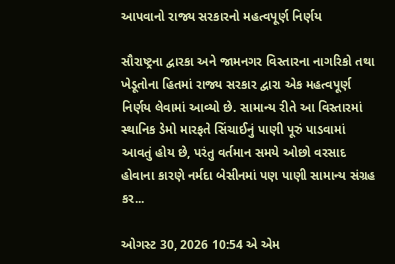આપવાનો રાજ્ય સરકારનો મહત્વપૂર્ણ નિર્ણય

સૌરાષ્ટ્રના દ્વારકા અને જામનગર વિસ્તારના નાગરિકો તથા ખેડૂતોના હિતમાં રાજ્ય સરકાર દ્વારા એક મહત્વપૂર્ણ નિર્ણય લેવામાં આવ્યો છે. સામાન્ય રીતે આ વિસ્તારમાં સ્થાનિક ડેમો મારફતે સિંચાઈનું પાણી પૂરું પાડવામાં આવતું હોય છે, પરંતુ વર્તમાન સમયે ઓછો વરસાદ હોવાના કારણે નર્મદા બેસીનમાં પણ પાણી સામાન્ય સંગ્રહ કર...

ઓગસ્ટ 30, 2026 10:54 એ એમ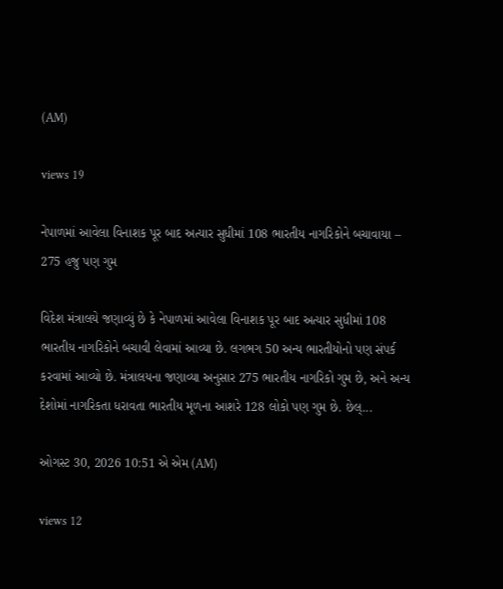(AM)

views 19

નેપાળમાં આવેલા વિનાશક પૂર બાદ અત્યાર સુધીમાં 108 ભારતીય નાગરિકોને બચાવાયા – 275 હજુ પણ ગુમ

વિદેશ મંત્રાલયે જણાવ્યું છે કે નેપાળમાં આવેલા વિનાશક પૂર બાદ અત્યાર સુધીમાં 108 ભારતીય નાગરિકોને બચાવી લેવામાં આવ્યા છે. લગભગ 50 અન્ય ભારતીયોનો પણ સંપર્ક કરવામાં આવ્યો છે. મંત્રાલયના જણાવ્યા અનુસાર 275 ભારતીય નાગરિકો ગુમ છે, અને અન્ય દેશોમાં નાગરિકતા ધરાવતા ભારતીય મૂળના આશરે 128 લોકો પણ ગુમ છે. છેલ્...

ઓગસ્ટ 30, 2026 10:51 એ એમ (AM)

views 12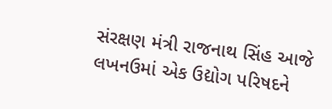સંરક્ષણ મંત્રી રાજનાથ સિંહ આજે લખનઉમાં એક ઉદ્યોગ પરિષદને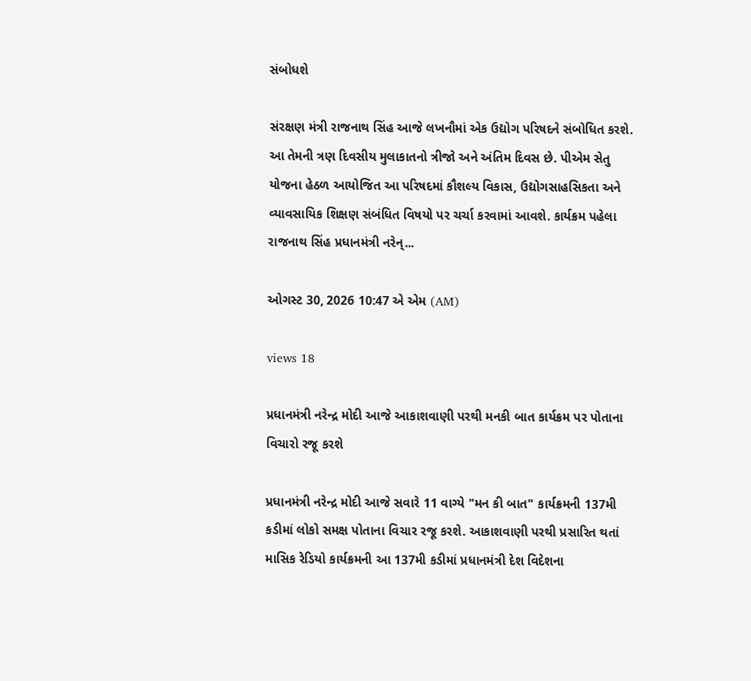સંબોધશે

સંરક્ષણ મંત્રી રાજનાથ સિંહ આજે લખનૌમાં એક ઉદ્યોગ પરિષદને સંબોધિત કરશે. આ તેમની ત્રણ દિવસીય મુલાકાતનો ત્રીજો અને અંતિમ દિવસ છે. પીએમ સેતુ યોજના હેઠળ આયોજિત આ પરિષદમાં કૌશલ્ય વિકાસ, ઉદ્યોગસાહસિકતા અને વ્યાવસાયિક શિક્ષણ સંબંધિત વિષયો પર ચર્ચા કરવામાં આવશે. કાર્યક્રમ પહેલા રાજનાથ સિંહ પ્રધાનમંત્રી નરેન્...

ઓગસ્ટ 30, 2026 10:47 એ એમ (AM)

views 18

પ્રધાનમંત્રી નરેન્દ્ર મોદી આજે આકાશવાણી પરથી મનકી બાત કાર્યક્રમ પર પોતાના વિચારો રજૂ કરશે

પ્રધાનમંત્રી નરેન્દ્ર મોદી આજે સવારે 11 વાગ્યે "મન કી બાત" કાર્યક્રમની 137મી કડીમાં લોકો સમક્ષ પોતાના વિચાર રજૂ કરશે. આકાશવાણી પરથી પ્રસારિત થતાં માસિક રેડિયો કાર્યક્રમની આ 137મી કડીમાં પ્રધાનમંત્રી દેશ વિદેશના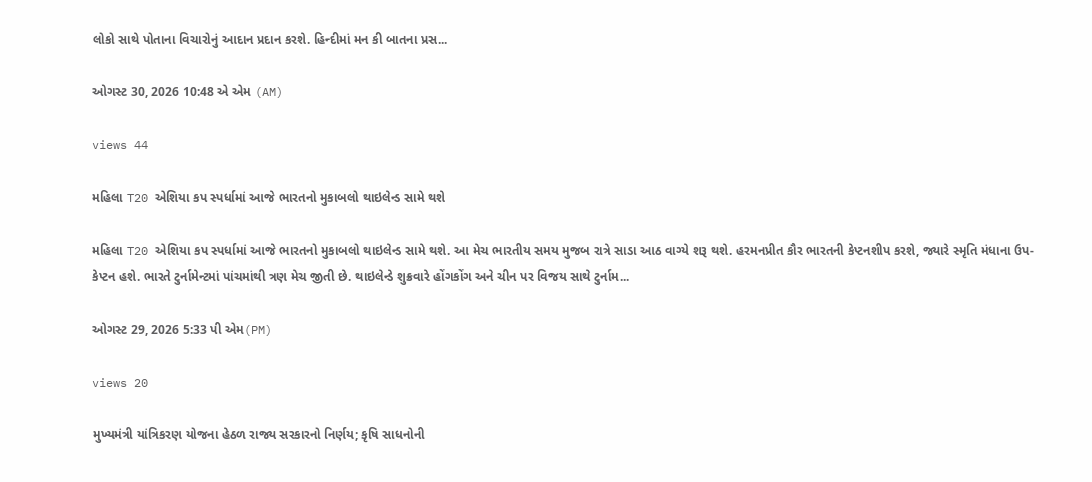લોકો સાથે પોતાના વિચારોનું આદાન પ્રદાન કરશે. હિન્દીમાં મન કી બાતના પ્રસ...

ઓગસ્ટ 30, 2026 10:48 એ એમ (AM)

views 44

મહિલા T20 એશિયા કપ સ્પર્ધામાં આજે ભારતનો મુકાબલો થાઇલેન્ડ સામે થશે

મહિલા T20 એશિયા કપ સ્પર્ધામાં આજે ભારતનો મુકાબલો થાઇલેન્ડ સામે થશે. આ મેચ ભારતીય સમય મુજબ રાત્રે સાડા આઠ વાગ્યે શરૂ થશે. હરમનપ્રીત કૌર ભારતની કેપ્ટનશીપ કરશે, જ્યારે સ્મૃતિ મંધાના ઉપ-કેપ્ટન હશે. ભારતે ટુર્નામેન્ટમાં પાંચમાંથી ત્રણ મેચ જીતી છે. થાઇલેન્ડે શુક્રવારે હોંગકોંગ અને ચીન પર વિજય સાથે ટુર્નામ...

ઓગસ્ટ 29, 2026 5:33 પી એમ(PM)

views 20

મુખ્યમંત્રી યાંત્રિકરણ યોજના હેઠળ રાજ્ય સરકારનો નિર્ણય; કૃષિ સાધનોની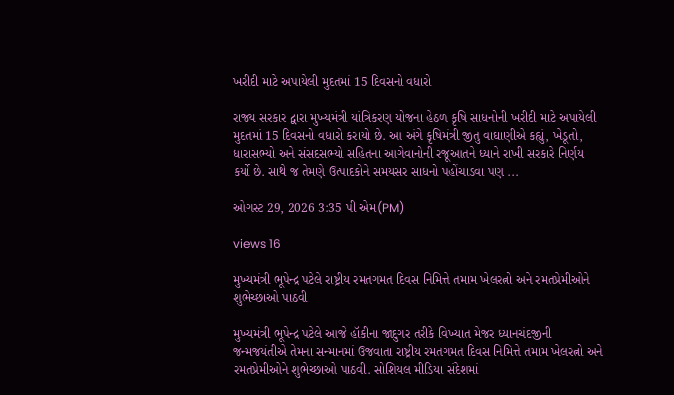ખરીદી માટે અપાયેલી મુદતમાં 15 દિવસનો વધારો

રાજ્ય સરકાર દ્વારા મુખ્યમંત્રી યાંત્રિકરણ યોજના હેઠળ કૃષિ સાધનોની ખરીદી માટે અપાયેલી મુદતમાં 15 દિવસનો વધારો કરાયો છે. આ અંગે કૃષિમંત્રી જીતુ વાઘાણીએ કહ્યું, ખેડૂતો, ધારાસભ્યો અને સંસદસભ્યો સહિતના આગેવાનોની રજૂઆતને ધ્યાને રાખી સરકારે નિર્ણય કર્યો છે. સાથે જ તેમણે ઉત્પાદકોને સમયસર સાધનો પહોંચાડવા પણ ...

ઓગસ્ટ 29, 2026 3:35 પી એમ(PM)

views 16

મુખ્યમંત્રી ભૂપેન્દ્ર પટેલે રાષ્ટ્રીય રમતગમત દિવસ નિમિત્તે તમામ ખેલરત્નો અને રમતપ્રેમીઓને શુભેચ્છાઓ પાઠવી

મુખ્યમંત્રી ભૂપેન્દ્ર પટેલે આજે હૉકીના જાદુગર તરીકે વિખ્યાત મેજર ધ્યાનચંદજીની જન્મજયંતીએ તેમના સન્માનમાં ઉજવાતા રાષ્ટ્રીય રમતગમત દિવસ નિમિત્તે તમામ ખેલરત્નો અને રમતપ્રેમીઓને શુભેચ્છાઓ પાઠવી. સોશિયલ મીડિયા સંદેશમાં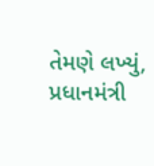તેમણે લખ્યું, પ્રધાનમંત્રી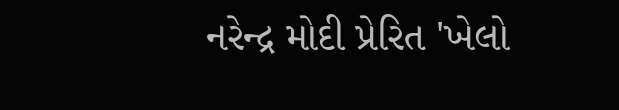નરેન્દ્ર મોદી પ્રેરિત 'ખેલો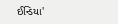ઈન્ડિયા'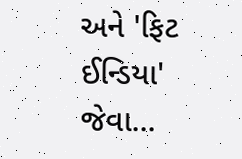અને 'ફિટ ઈન્ડિયા' જેવા...